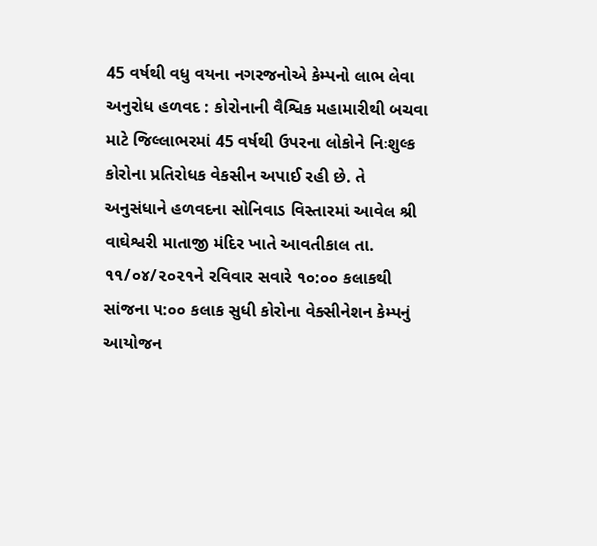45 વર્ષથી વધુ વયના નગરજનોએ કેમ્પનો લાભ લેવા અનુરોધ હળવદ : કોરોનાની વૈશ્વિક મહામારીથી બચવા માટે જિલ્લાભરમાં 45 વર્ષથી ઉપરના લોકોને નિઃશુલ્ક કોરોના પ્રતિરોધક વેકસીન અપાઈ રહી છે. તે અનુસંધાને હળવદના સોનિવાડ વિસ્તારમાં આવેલ શ્રી વાઘેશ્વરી માતાજી મંદિર ખાતે આવતીકાલ તા. ૧૧/૦૪/૨૦૨૧ને રવિવાર સવારે ૧૦:૦૦ કલાકથી સાંજના ૫:૦૦ કલાક સુધી કોરોના વેક્સીનેશન કેમ્પનું આયોજન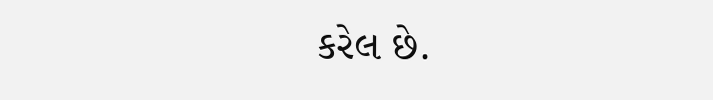કરેલ છે.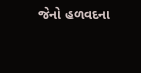જેનો હળવદના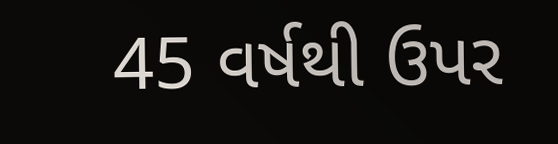45 વર્ષથી ઉપર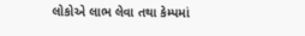લોકોએ લાભ લેવા તથા કેમ્પમાં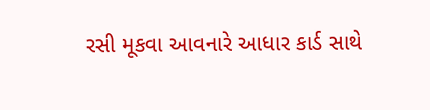રસી મૂકવા આવનારે આધાર કાર્ડ સાથે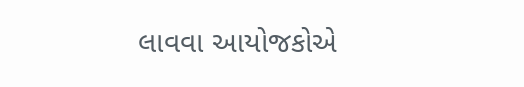લાવવા આયોજકોએ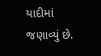યાદીમાં જણાવ્યું છે.